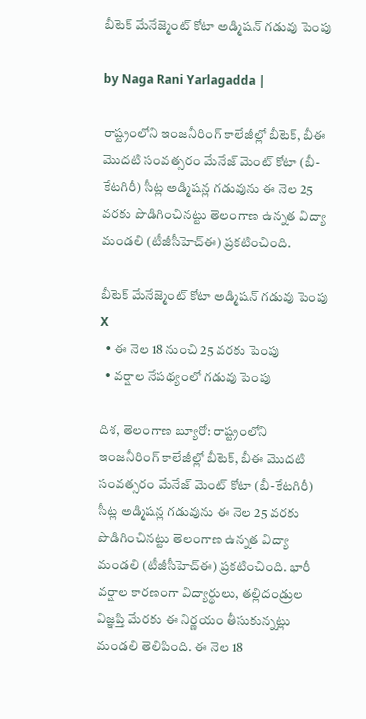బీటెక్ మేనేజ్మెంట్ కోటా అడ్మిషన్ గడువు పెంపు

by Naga Rani Yarlagadda |

రాష్ట్రంలోని ఇంజనీరింగ్ కాలేజీల్లో బీటెక్, బీఈ మొదటి సంవత్సరం మేనేజ్ మెంట్ కోటా (బీ-కేటగిరీ) సీట్ల అడ్మిషన్ల గడువును ఈ నెల 25 వరకు పొడిగించినట్టు తెలంగాణ ఉన్నత విద్యా మండలి (టీజీసీహెచ్ఈ) ప్రకటించింది.

బీటెక్ మేనేజ్మెంట్ కోటా అడ్మిషన్ గడువు పెంపు
X
  • ఈ నెల 18 నుంచి 25 వరకు పెంపు
  • వర్షాల నేపథ్యంలో గడువు పెంపు

దిశ, తెలంగాణ బ్యూరో: రాష్ట్రంలోని ఇంజనీరింగ్ కాలేజీల్లో బీటెక్, బీఈ మొదటి సంవత్సరం మేనేజ్ మెంట్ కోటా (బీ-కేటగిరీ) సీట్ల అడ్మిషన్ల గడువును ఈ నెల 25 వరకు పొడిగించినట్టు తెలంగాణ ఉన్నత విద్యా మండలి (టీజీసీహెచ్ఈ) ప్రకటించింది. భారీ వర్షాల కారణంగా విద్యార్థులు, తల్లిదండ్రుల విజ్ఞప్తి మేరకు ఈ నిర్ణయం తీసుకున్నట్లు మండలి తెలిపింది. ఈ నెల 18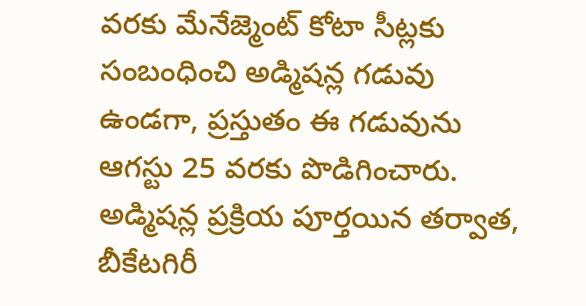వరకు మేనేజ్మెంట్ కోటా సీట్లకు సంబంధించి అడ్మిషన్ల గడువు ఉండగా, ప్రస్తుతం ఈ గడువును ఆగస్టు 25 వరకు పొడిగించారు. అడ్మిషన్ల ప్రక్రియ పూర్తయిన తర్వాత, బీకేటగిరీ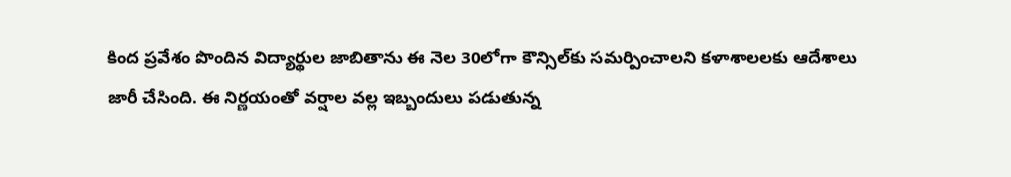కింద ప్రవేశం పొందిన విద్యార్థుల జాబితాను ఈ నెల 30లోగా కౌన్సిల్‌కు సమర్పించాలని కళాశాలలకు ఆదేశాలు జారీ చేసింది. ఈ నిర్ణయంతో వర్షాల వల్ల ఇబ్బందులు పడుతున్న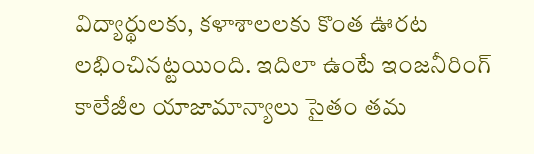విద్యార్థులకు, కళాశాలలకు కొంత ఊరట లభించినట్టయింది. ఇదిలా ఉంటే ఇంజనీరింగ్ కాలేజీల యాజామాన్యాలు సైతం తమ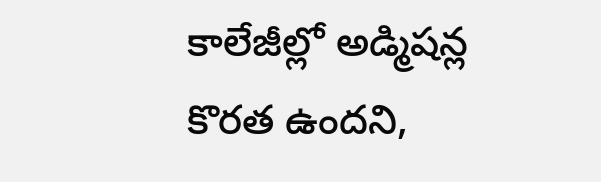కాలేజీల్లో అడ్మిషన్ల కొరత ఉందని,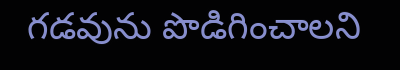గడవును పొడిగించాలని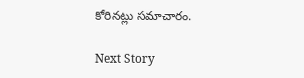కోరినట్లు సమాచారం.

Next Story